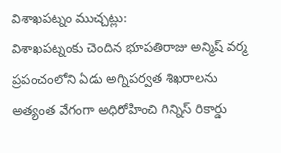విశాఖపట్నం ముచ్చట్లు:
విశాఖపట్నంకు చెందిన భూపతిరాజు అన్మిష్ వర్మ ప్రపంచంలోని ఏడు అగ్నిపర్వత శిఖరాలను అత్యంత వేగంగా అధిరోహించి గిన్నిస్ రికార్డు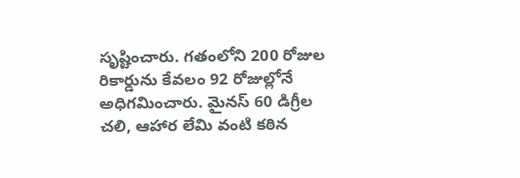సృష్టించారు. గతంలోని 200 రోజుల రికార్డును కేవలం 92 రోజుల్లోనే అధిగమించారు. మైనస్ 60 డిగ్రీల చలి, ఆహార లేమి వంటి కఠిన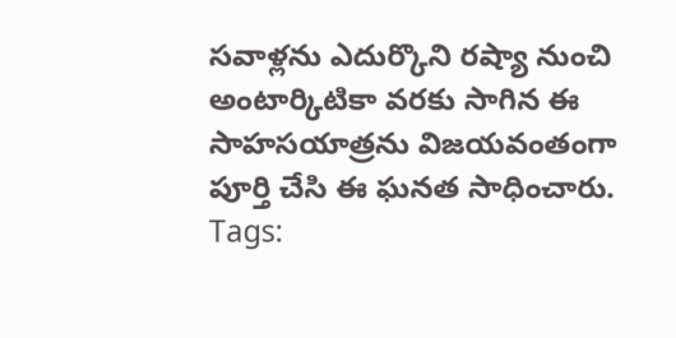సవాళ్లను ఎదుర్కొని రష్యా నుంచి అంటార్కిటికా వరకు సాగిన ఈ సాహసయాత్రను విజయవంతంగా పూర్తి చేసి ఈ ఘనత సాధించారు.
Tags: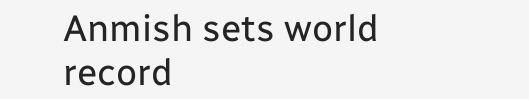Anmish sets world record